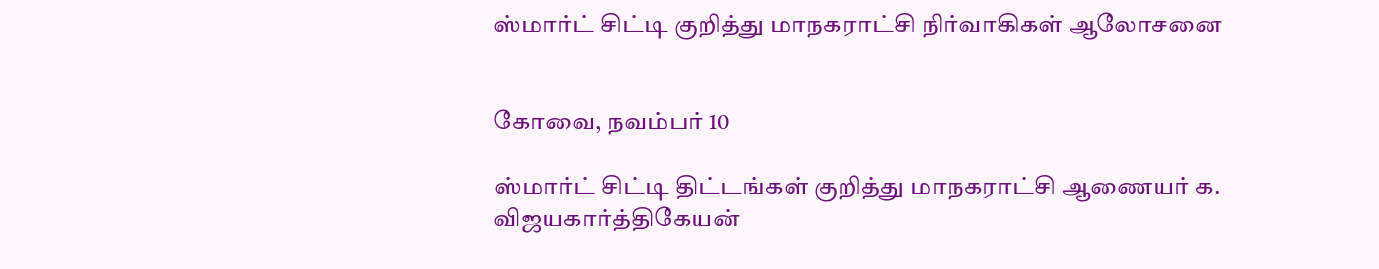ஸ்மார்ட் சிட்டி குறித்து மாநகராட்சி நிர்வாகிகள் ஆலோசனை


கோவை, நவம்பர் 10

ஸ்மார்ட் சிட்டி திட்டங்கள் குறித்து மாநகராட்சி ஆணையர் க. விஜயகார்த்திகேயன்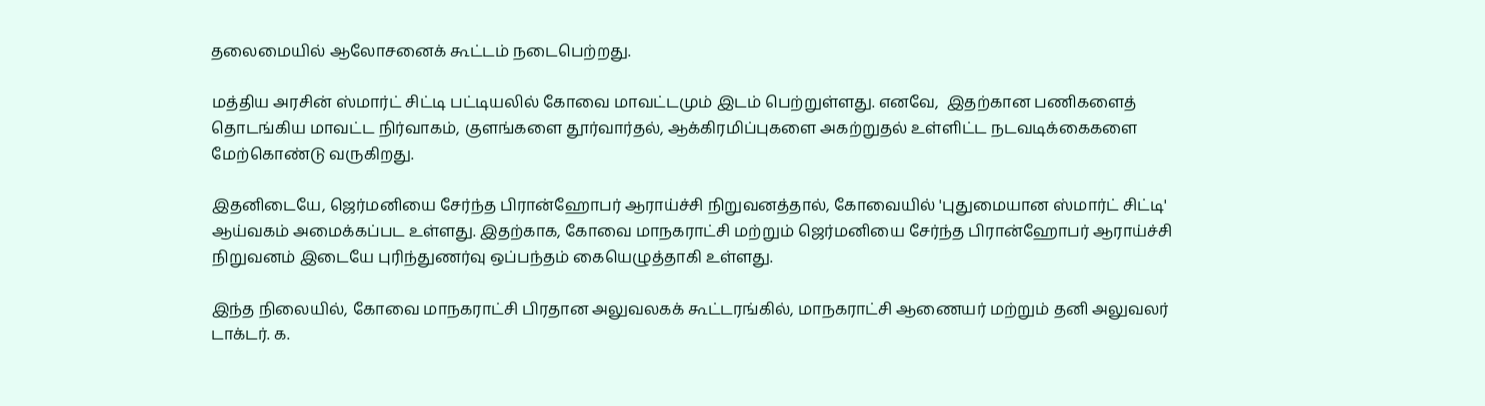தலைமையில் ஆலோசனைக் கூட்டம் நடைபெற்றது.

மத்திய அரசின் ஸ்மார்ட் சிட்டி பட்டியலில் கோவை மாவட்டமும் இடம் பெற்றுள்ளது. எனவே,  இதற்கான பணிகளைத் தொடங்கிய மாவட்ட நிர்வாகம், குளங்களை தூர்வார்தல், ஆக்கிரமிப்புகளை அகற்றுதல் உள்ளிட்ட நடவடிக்கைகளை மேற்கொண்டு வருகிறது.

இதனிடையே, ஜெர்மனியை சேர்ந்த பிரான்ஹோபர் ஆராய்ச்சி நிறுவனத்தால், கோவையில் 'புதுமையான ஸ்மார்ட் சிட்டி' ஆய்வகம் அமைக்கப்பட உள்ளது. இதற்காக, கோவை மாநகராட்சி மற்றும் ஜெர்மனியை சேர்ந்த பிரான்ஹோபர் ஆராய்ச்சி நிறுவனம் இடையே புரிந்துணர்வு ஒப்பந்தம் கையெழுத்தாகி உள்ளது.

இந்த நிலையில், கோவை மாநகராட்சி பிரதான அலுவலகக் கூட்டரங்கில், மாநகராட்சி ஆணையர் மற்றும் தனி அலுவலர் டாக்டர். க.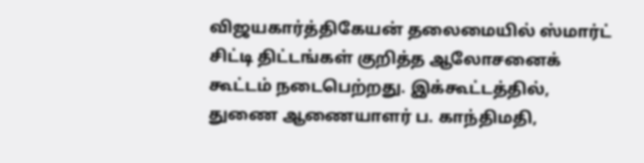விஜயகார்த்திகேயன் தலைமையில் ஸ்மார்ட் சிட்டி திட்டங்கள் குறித்த ஆலோசனைக் கூட்டம் நடைபெற்றது. இக்கூட்டத்தில், துணை ஆணையாளர் ப. காந்திமதி,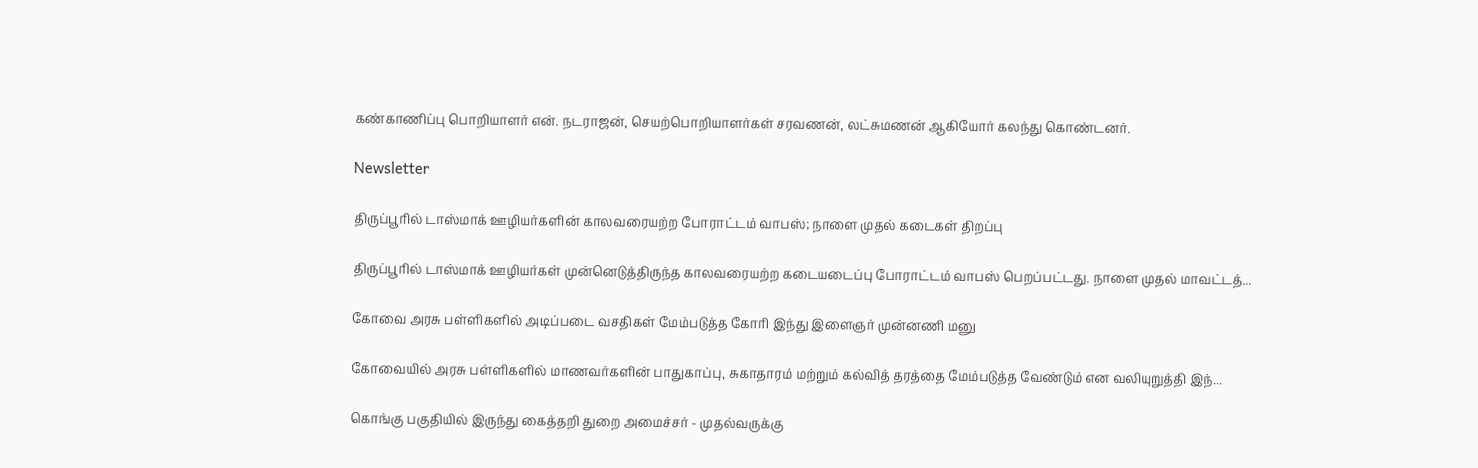கண்காணிப்பு பொறியாளர் என். நடராஜன், செயற்பொறியாளர்கள் சரவணன், லட்சுமணன் ஆகியோர் கலந்து கொண்டனர்.

Newsletter

திருப்பூரில் டாஸ்மாக் ஊழியர்களின் காலவரையற்ற போராட்டம் வாபஸ்; நாளை முதல் கடைகள் திறப்பு

திருப்பூரில் டாஸ்மாக் ஊழியர்கள் முன்னெடுத்திருந்த காலவரையற்ற கடையடைப்பு போராட்டம் வாபஸ் பெறப்பட்டது. நாளை முதல் மாவட்டத்...

கோவை அரசு பள்ளிகளில் அடிப்படை வசதிகள் மேம்படுத்த கோரி இந்து இளைஞர் முன்னணி மனு

கோவையில் அரசு பள்ளிகளில் மாணவர்களின் பாதுகாப்பு, சுகாதாரம் மற்றும் கல்வித் தரத்தை மேம்படுத்த வேண்டும் என வலியுறுத்தி இந்...

கொங்கு பகுதியில் இருந்து கைத்தறி துறை அமைச்சர் - முதல்வருக்கு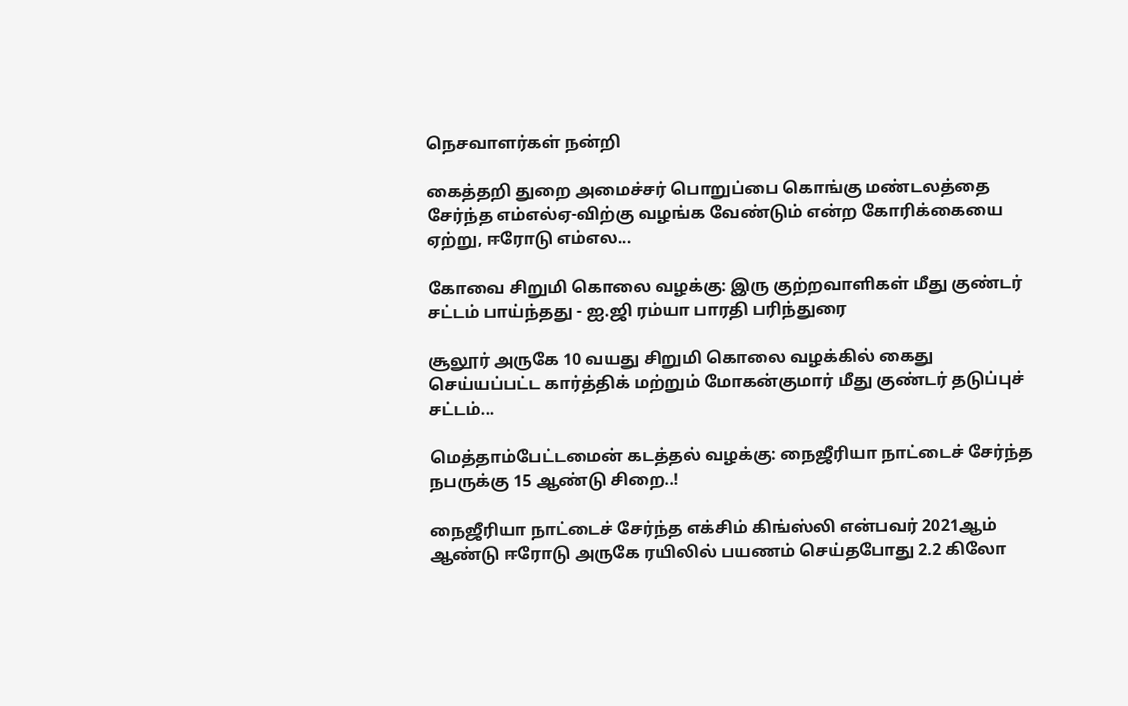நெசவாளர்கள் நன்றி

கைத்தறி துறை அமைச்சர் பொறுப்பை கொங்கு மண்டலத்தை சேர்ந்த எம்எல்ஏ-விற்கு வழங்க வேண்டும் என்ற கோரிக்கையை ஏற்று, ஈரோடு எம்எல...

கோவை சிறுமி கொலை வழக்கு: இரு குற்றவாளிகள் மீது குண்டர் சட்டம் பாய்ந்தது - ஐ.ஜி ரம்யா பாரதி பரிந்துரை

சூலூர் அருகே 10 வயது சிறுமி கொலை வழக்கில் கைது செய்யப்பட்ட கார்த்திக் மற்றும் மோகன்குமார் மீது குண்டர் தடுப்புச் சட்டம்...

மெத்தாம்பேட்டமைன் கடத்தல் வழக்கு: நைஜீரியா நாட்டைச் சேர்ந்த நபருக்கு 15 ஆண்டு சிறை..!

நைஜீரியா நாட்டைச் சேர்ந்த எக்சிம் கிங்ஸ்லி என்பவர் 2021ஆம் ஆண்டு ஈரோடு அருகே ரயிலில் பயணம் செய்தபோது 2.2 கிலோ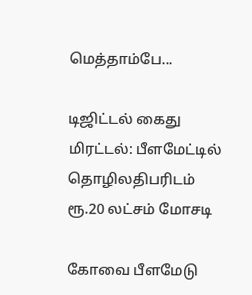மெத்தாம்பே...

டிஜிட்டல் கைது மிரட்டல்: பீளமேட்டில் தொழிலதிபரிடம் ரூ.20 லட்சம் மோசடி

கோவை பீளமேடு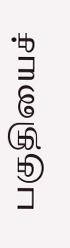பகுதியைச்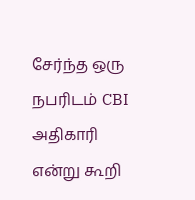சேர்ந்த ஒரு நபரிடம் CBI அதிகாரி என்று கூறி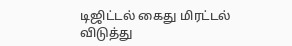டிஜிட்டல் கைது மிரட்டல் விடுத்து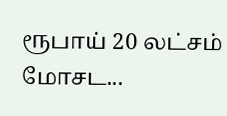ரூபாய் 20 லட்சம் மோசட...